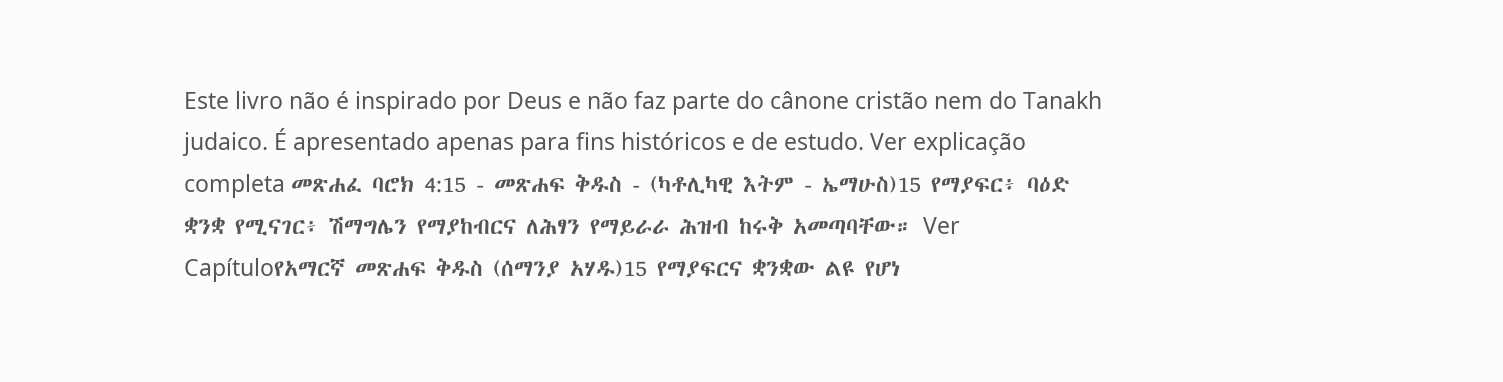Este livro não é inspirado por Deus e não faz parte do cânone cristão nem do Tanakh judaico. É apresentado apenas para fins históricos e de estudo. Ver explicação completa መጽሐፈ ባሮክ 4:15 - መጽሐፍ ቅዱስ - (ካቶሊካዊ እትም - ኤማሁስ)15 የማያፍር፥ ባዕድ ቋንቋ የሚናገር፥ ሽማግሌን የማያከብርና ለሕፃን የማይራራ ሕዝብ ከሩቅ አመጣባቸው። Ver Capítuloየአማርኛ መጽሐፍ ቅዱስ (ሰማንያ አሃዱ)15 የማያፍርና ቋንቋው ልዩ የሆነ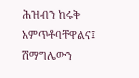ሕዝብን ከሩቅ አምጥቶባቸዋልና፤ ሽማግሌውን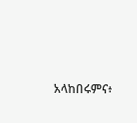አላከበሩምና፥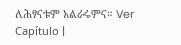ለሕፃናቱም አልራሩምና። Ver Capítulo |